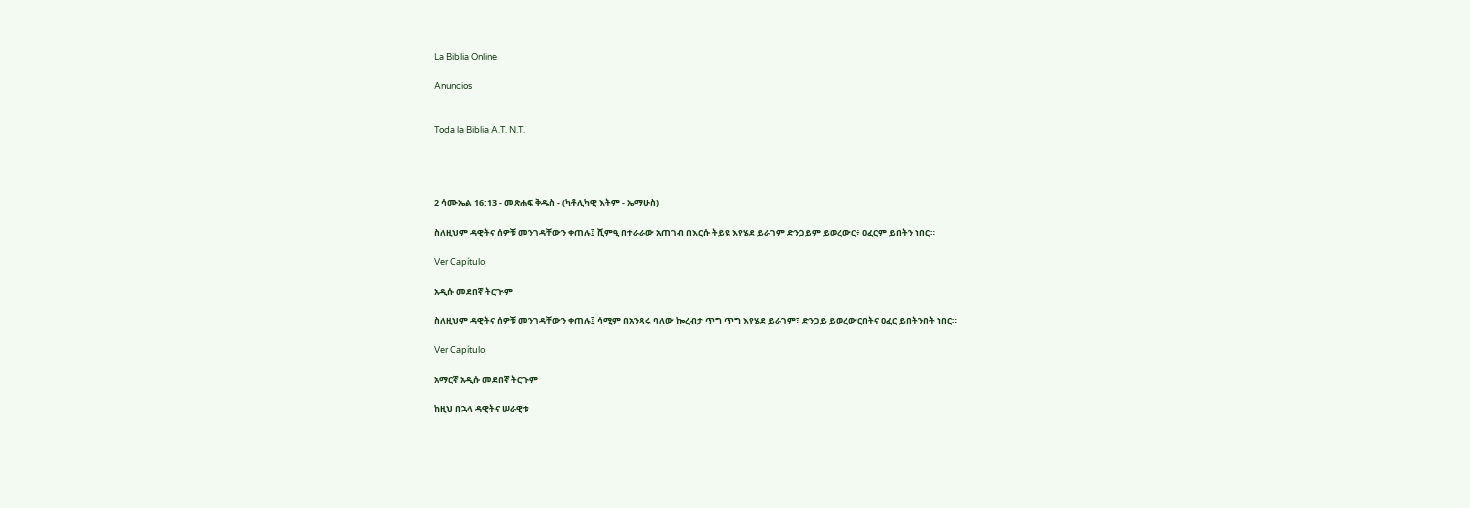La Biblia Online

Anuncios


Toda la Biblia A.T. N.T.




2 ሳሙኤል 16:13 - መጽሐፍ ቅዱስ - (ካቶሊካዊ እትም - ኤማሁስ)

ስለዚህም ዳዊትና ሰዎቹ መንገዳቸውን ቀጠሉ፤ ሺምዒ በተራራው አጠገብ በእርሱ ትይዩ እየሄደ ይራገም ድንጋይም ይወረውር፥ ዐፈርም ይበትን ነበር።

Ver Capítulo

አዲሱ መደበኛ ትርጒም

ስለዚህም ዳዊትና ሰዎቹ መንገዳቸውን ቀጠሉ፤ ሳሚም በአንጻሩ ባለው ኰረብታ ጥግ ጥግ እየሄደ ይራገም፣ ድንጋይ ይወረውርበትና ዐፈር ይበትንበት ነበር።

Ver Capítulo

አማርኛ አዲሱ መደበኛ ትርጉም

ከዚህ በኋላ ዳዊትና ሠራዊቱ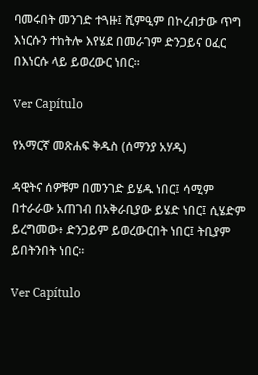ባመሩበት መንገድ ተጓዙ፤ ሺምዒም በኮረብታው ጥግ እነርሱን ተከትሎ እየሄደ በመራገም ድንጋይና ዐፈር በእነርሱ ላይ ይወረውር ነበር።

Ver Capítulo

የአማርኛ መጽሐፍ ቅዱስ (ሰማንያ አሃዱ)

ዳዊትና ሰዎቹም በመንገድ ይሄዱ ነበር፤ ሳሚም በተራራው አጠገብ በአቅራቢያው ይሄድ ነበር፤ ሲሄድም ይረግመው፥ ድንጋይም ይወረውርበት ነበር፤ ትቢያም ይበትንበት ነበር።

Ver Capítulo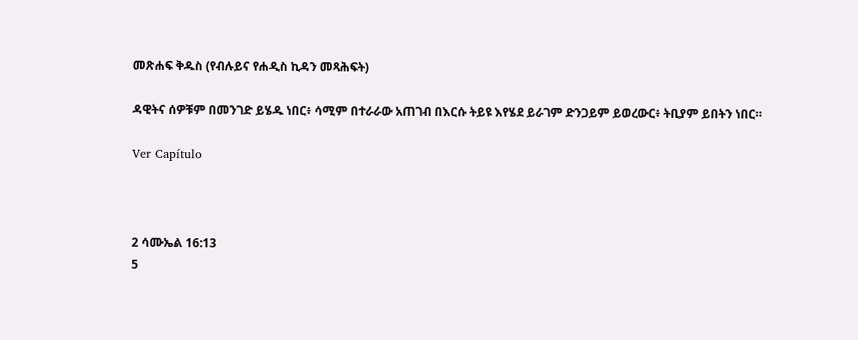መጽሐፍ ቅዱስ (የብሉይና የሐዲስ ኪዳን መጻሕፍት)

ዳዊትና ሰዎቹም በመንገድ ይሄዱ ነበር፥ ሳሚም በተራራው አጠገብ በእርሱ ትይዩ እየሄደ ይራገም ድንጋይም ይወረውር፥ ትቢያም ይበትን ነበር።

Ver Capítulo



2 ሳሙኤል 16:13
5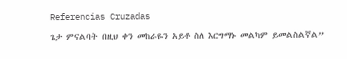Referencias Cruzadas

ጌታ ምናልባት በዚህ ቀን መከራዬን አይቶ ስለ እርግማኑ መልካም ይመልስልኛል”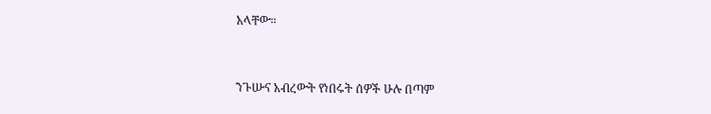አላቸው።


ንጉሡና አብረውት የነበሩት ሰዎች ሁሉ በጣም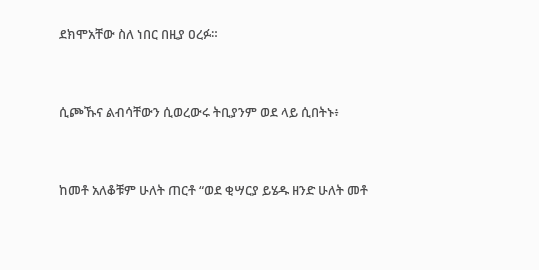ደክሞአቸው ስለ ነበር በዚያ ዐረፉ።


ሲጮኹና ልብሳቸውን ሲወረውሩ ትቢያንም ወደ ላይ ሲበትኑ፥


ከመቶ አለቆቹም ሁለት ጠርቶ “ወደ ቂሣርያ ይሄዱ ዘንድ ሁለት መቶ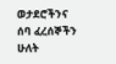ወታደሮችንና ሰባ ፈረሰኞችን ሁለት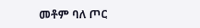መቶም ባለ ጦር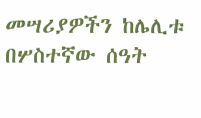መሣሪያዎችን ከሌሊቱ በሦስተኛው ሰዓት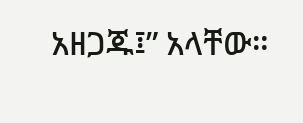አዘጋጁ፤” አላቸው።